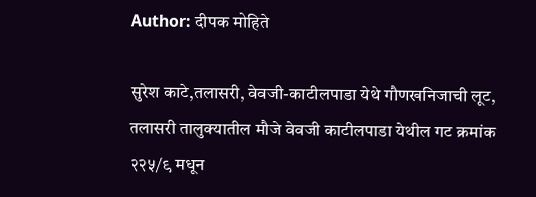Author: दीपक मोहिते

सुरेश काटे,तलासरी, वेवजी-काटीलपाडा येथे गौणखनिजाची लूट, तलासरी तालुक्यातील मौजे वेवजी काटीलपाडा येथील गट क्रमांक २२५/९ मधून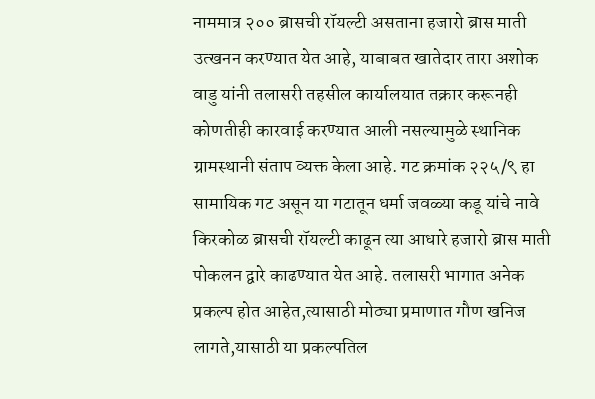नाममात्र २०० ब्रासची रॉयल्टी असताना हजारो ब्रास माती उत्खनन करण्यात येत आहे, याबाबत खातेदार तारा अशोक वाडु यांनी तलासरी तहसील कार्यालयात तक्रार करूनही कोणतीही कारवाई करण्यात आली नसल्यामुळे स्थानिक ग्रामस्थानी संताप व्यक्त केला आहे. गट क्रमांक २२५/९ हा सामायिक गट असून या गटातून धर्मा जवळ्या कडू यांचे नावे किरकोळ ब्रासची रॉयल्टी काढून त्या आधारे हजारो ब्रास माती पोकलन द्वारे काढण्यात येत आहे. तलासरी भागात अनेक प्रकल्प होत आहेत,त्यासाठी मोठ्या प्रमाणात गौण खनिज लागते,यासाठी या प्रकल्पतिल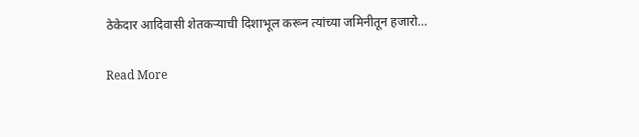ठेकेदार आदिवासी शेतकऱ्याची दिशाभूल करून त्यांच्या जमिनीतून हजारो…

Read More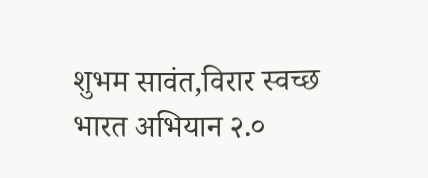शुभम सावंत,विरार स्वच्छ भारत अभियान २.०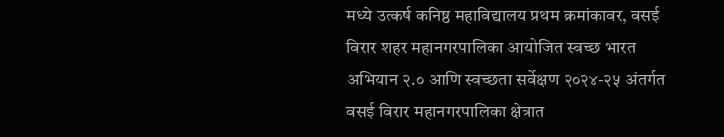मध्ये उत्कर्ष कनिष्ठ महाविद्यालय प्रथम क्रमांकावर, वसई विरार शहर महानगरपालिका आयोजित स्वच्छ भारत अभियान २.० आणि स्वच्छता सर्वेक्षण २०२४-२५ अंतर्गत वसई विरार महानगरपालिका क्षेत्रात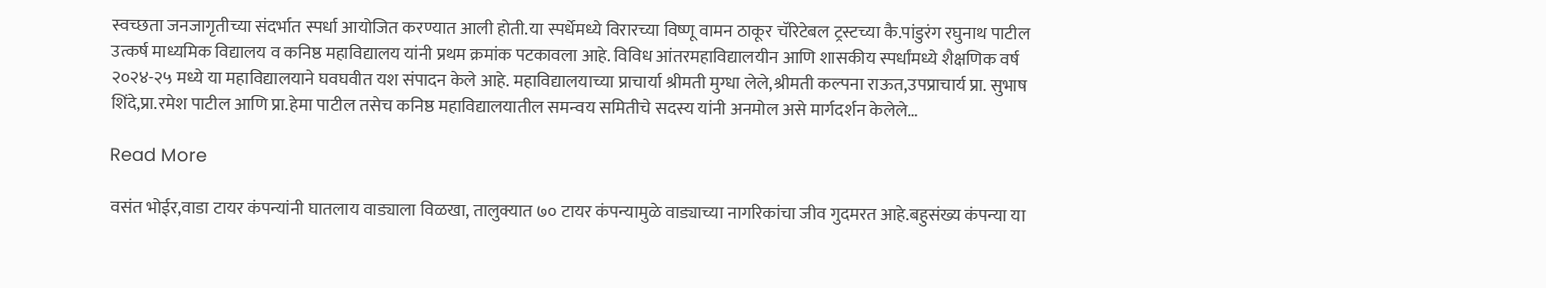स्वच्छता जनजागृतीच्या संदर्भात स्पर्धा आयोजित करण्यात आली होती.या स्पर्धेमध्ये विरारच्या विष्णू वामन ठाकूर चॅरिटेबल ट्रस्टच्या कै.पांडुरंग रघुनाथ पाटील उत्कर्ष माध्यमिक विद्यालय व कनिष्ठ महाविद्यालय यांनी प्रथम क्रमांक पटकावला आहे. विविध आंतरमहाविद्यालयीन आणि शासकीय स्पर्धांमध्ये शैक्षणिक वर्ष २०२४-२५ मध्ये या महाविद्यालयाने घवघवीत यश संपादन केले आहे. महाविद्यालयाच्या प्राचार्या श्रीमती मुग्धा लेले,श्रीमती कल्पना राऊत,उपप्राचार्य प्रा. सुभाष शिंदे,प्रा.रमेश पाटील आणि प्रा.हेमा पाटील तसेच कनिष्ठ महाविद्यालयातील समन्वय समितीचे सदस्य यांनी अनमोल असे मार्गदर्शन केलेले…

Read More

वसंत भोईर,वाडा टायर कंपन्यांनी घातलाय वाड्याला विळखा, तालुक्यात ७० टायर कंपन्यामुळे वाड्याच्या नागरिकांचा जीव गुदमरत आहे.बहुसंख्य कंपन्या या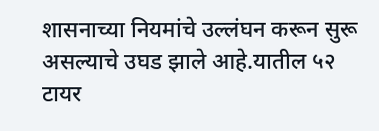शासनाच्या नियमांचे उल्लंघन करून सुरू असल्याचे उघड झाले आहे.यातील ५२ टायर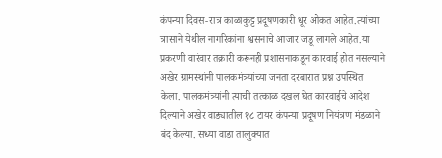कंपन्या दिवस-रात्र काळाकुट्ट प्रदूषणकारी धूर ओकत आहेत.त्यांच्या त्रासाने येथील नागरिकांना श्वसनाचे आजार जडू लागले आहेत.या प्रकरणी वारंवार तक्रारी करूनही प्रशासनाकडून कारवाई होत नसल्याने अखेर ग्रामस्थांनी पालकमंत्र्यांच्या जनता दरबारात प्रश्न उपस्थित केला. पालकमंत्र्यांनी त्याची तत्काळ दखल घेत कारवाईचे आदेश दिल्याने अखेर वाड्यातील १८ टायर कंपन्या प्रदूषण नियंत्रण मंडळाने बंद केल्या. सध्या वाडा तालुक्यात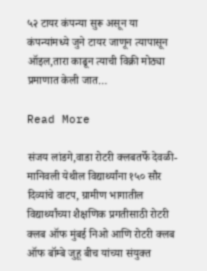५२ टायर कंपन्या सुरू असून या कंपन्यांमध्ये जुने टायर जाणून त्यापासून ऑइल,तारा काढून त्याची विक्री मोठ्या प्रमाणात केली जात…

Read More

संजय लांडगे,वाडा रोटरी क्लबतर्फे देवळी-मानिवली येथील विद्यार्थ्यांना १५० सौर दिव्यांचे वाटप, ग्रामीण भागातील विद्यार्थ्यांच्या शैक्षणिक प्रगतीसाठी रोटरी क्लब ऑफ मुंबई निओ आणि रोटरी क्लब ऑफ बॉम्बे जुहू बीच यांच्या संयुक्त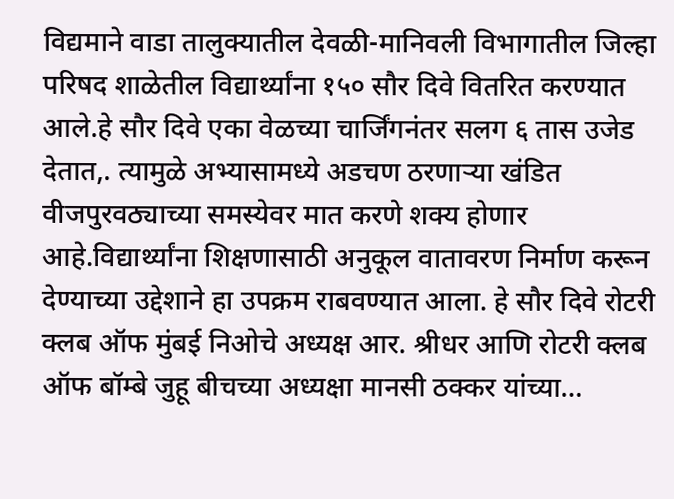विद्यमाने वाडा तालुक्यातील देवळी-मानिवली विभागातील जिल्हा परिषद शाळेतील विद्यार्थ्यांना १५० सौर दिवे वितरित करण्यात आले.हे सौर दिवे एका वेळच्या चार्जिंगनंतर सलग ६ तास उजेड देतात,. त्यामुळे अभ्यासामध्ये अडचण ठरणाऱ्या खंडित वीजपुरवठ्याच्या समस्येवर मात करणे शक्य होणार आहे.विद्यार्थ्यांना शिक्षणासाठी अनुकूल वातावरण निर्माण करून देण्याच्या उद्देशाने हा उपक्रम राबवण्यात आला. हे सौर दिवे रोटरी क्लब ऑफ मुंबई निओचे अध्यक्ष आर. श्रीधर आणि रोटरी क्लब ऑफ बॉम्बे जुहू बीचच्या अध्यक्षा मानसी ठक्कर यांच्या…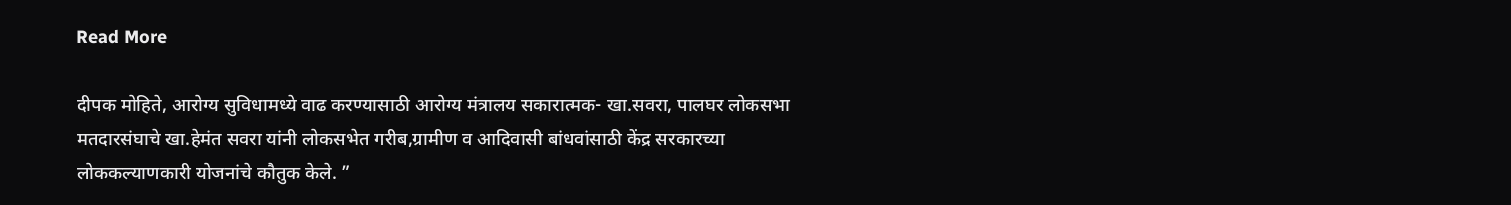Read More

दीपक मोहिते, आरोग्य सुविधामध्ये वाढ करण्यासाठी आरोग्य मंत्रालय सकारात्मक- खा.सवरा, पालघर लोकसभा मतदारसंघाचे खा.हेमंत सवरा यांनी लोकसभेत गरीब,ग्रामीण व आदिवासी बांधवांसाठी केंद्र सरकारच्या लोककल्याणकारी योजनांचे कौतुक केले. ”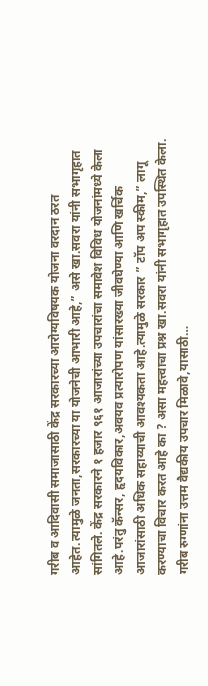गरीब व आदिवासी समाजासाठी केंद्र सरकारच्या आरोग्यविषयक योजना वरदान ठरत आहेत.त्यामुळे जनता,सरकारच्या या योजनेची आभारी आहे,” असे खा.सवरा यांनी सभागृहात सांगितले. केंद्र सरकारने १ हजार ९६१ आजारांच्या उपचारांचा समावेश विविध योजनांमध्ये केला आहे.परंतु कॅन्सर, हृदयविकार,अवयव प्रत्यारोपण यांसारख्या जीवघेण्या आणि खर्चिक आजारांसाठी अधिक सहाय्याची आवश्यकता आहे.त्यामुळे सरकार ” टॉप अप स्कीम,” लागू करण्याचा विचार करत आहे का ? असा महत्त्वाचा प्रश्न खा.सवरा यांनी सभागृहात उपस्थित केला. गरीब रुग्णांना उत्तम वैद्यकीय उपचार मिळावे,यासाठी…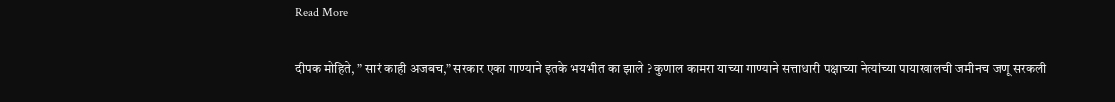Read More

दीपक मोहिते, ” सारं काही अजबच,” सरकार एका गाण्याने इतके भयभीत का झाले ? कुणाल कामरा याच्या गाण्याने सत्ताधारी पक्षाच्या नेत्यांच्या पायाखालची जमीनच जणू सरकली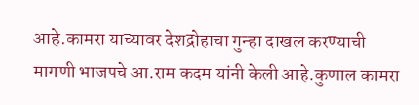आहे.कामरा याच्यावर देशद्रोहाचा गुन्हा दाखल करण्याची मागणी भाजपचे आ.राम कदम यांनी केली आहे.कुणाल कामरा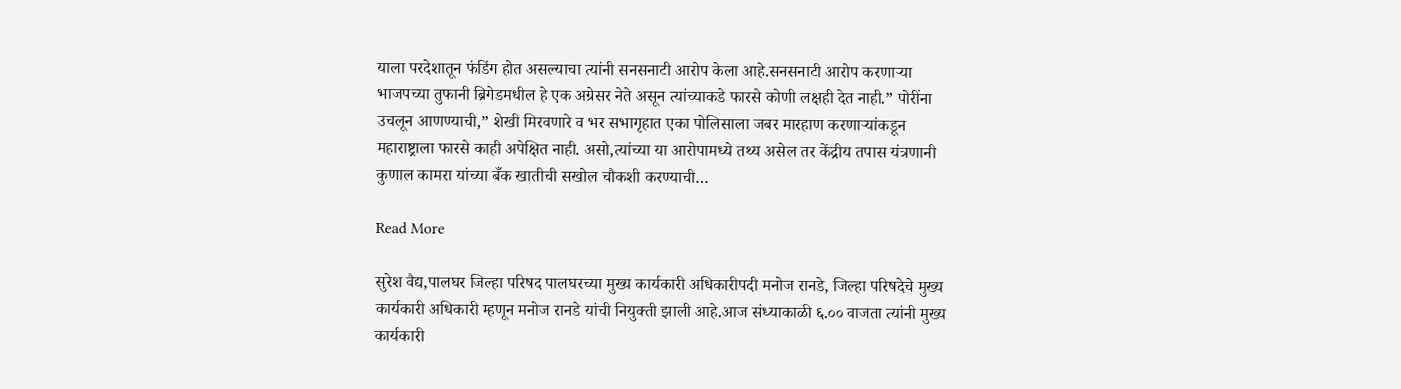याला परदेशातून फंडिंग होत असल्याचा त्यांनी सनसनाटी आरोप केला आहे.सनसनाटी आरोप करणाऱ्या भाजपच्या तुफानी ब्रिगेडमधील हे एक अग्रेसर नेते असून त्यांच्याकडे फारसे कोणी लक्षही देत नाही.” पोरींना उचलून आणण्याची,” शेखी मिरवणारे व भर सभागृहात एका पोलिसाला जबर मारहाण करणाऱ्यांकडून महाराष्ट्राला फारसे काही अपेक्षित नाही. असो,त्यांच्या या आरोपामध्ये तथ्य असेल तर केंद्रीय तपास यंत्रणानी कुणाल कामरा यांच्या बँक खातीची सखोल चौकशी करण्याची…

Read More

सुरेश वैद्य,पालघर जिल्हा परिषद पालघरच्या मुख्य कार्यकारी अधिकारीपदी मनोज रानडे, जिल्हा परिषदेचे मुख्य कार्यकारी अधिकारी म्हणून मनोज रानडे यांची नियुक्ती झाली आहे.आज संध्याकाळी ६.०० वाजता त्यांनी मुख्य कार्यकारी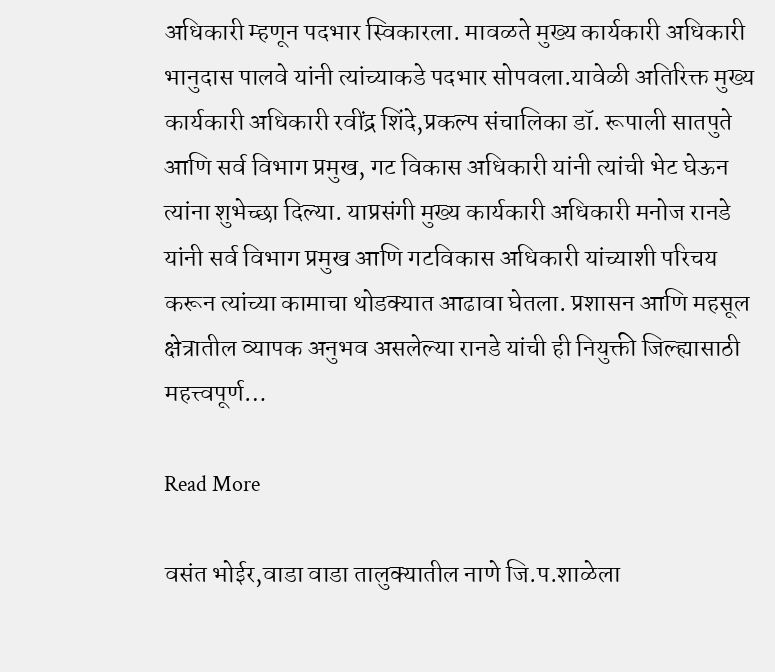अधिकारी म्हणून पदभार स्विकारला. मावळते मुख्य कार्यकारी अधिकारी भानुदास पालवे यांनी त्यांच्याकडे पदभार सोपवला.यावेळी अतिरिक्त मुख्य कार्यकारी अधिकारी रवींद्र शिंदे,प्रकल्प संचालिका डॉ. रूपाली सातपुते आणि सर्व विभाग प्रमुख, गट विकास अधिकारी यांनी त्यांची भेट घेऊन त्यांना शुभेच्छा दिल्या. याप्रसंगी मुख्य कार्यकारी अधिकारी मनोज रानडे यांनी सर्व विभाग प्रमुख आणि गटविकास अधिकारी यांच्याशी परिचय करून त्यांच्या कामाचा थोडक्यात आढावा घेतला. प्रशासन आणि महसूल क्षेत्रातील व्यापक अनुभव असलेल्या रानडे यांची ही नियुक्ती जिल्ह्यासाठी महत्त्वपूर्ण…

Read More

वसंत भोईर,वाडा वाडा तालुक्यातील नाणे जि.प.शाळेला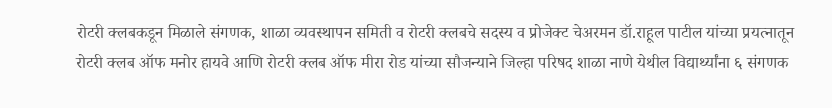रोटरी क्लबकडून मिळाले संगणक, शाळा व्यवस्थापन समिती व रोटरी क्लबचे सदस्य व प्रोजेक्ट चेअरमन डॉ.राहूल पाटील यांच्या प्रयत्नातून रोटरी क्लब ऑफ मनोर हायवे आणि रोटरी क्लब ऑफ मीरा रोड यांच्या सौजन्याने जिल्हा परिषद शाळा नाणे येथील विद्यार्थ्यांना ६ संगणक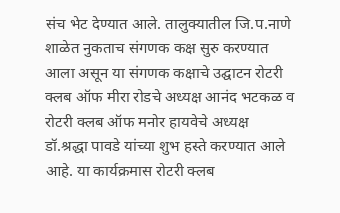संच भेट देण्यात आले. तालुक्यातील जि.प.नाणे शाळेत नुकताच संगणक कक्ष सुरु करण्यात आला असून या संगणक कक्षाचे उद्घाटन रोटरी क्लब ऑफ मीरा रोडचे अध्यक्ष आनंद भटकळ व रोटरी क्लब ऑफ मनोर हायवेचे अध्यक्ष डॉ.श्रद्धा पावडे यांच्या शुभ हस्ते करण्यात आले आहे. या कार्यक्रमास रोटरी क्लब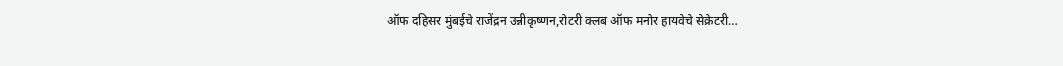ऑफ दहिसर मुंबईचे राजेंद्रन उन्नीकृष्णन,रोटरी क्लब ऑफ मनोर हायवेचे सेक्रेटरी…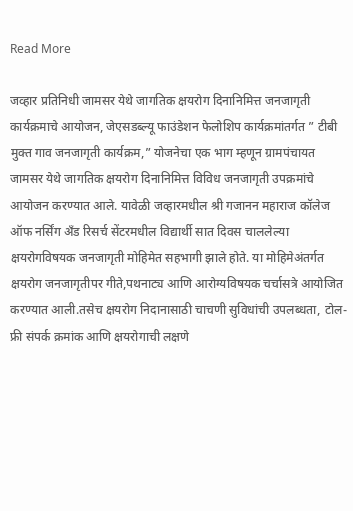Read More

जव्हार प्रतिनिधी जामसर येथे जागतिक क्षयरोग दिनानिमित्त जनजागृती कार्यक्रमाचे आयोजन, जेएसडब्ल्यू फाउंडेशन फेलोशिप कार्यक्रमांतर्गत ” टीबी मुक्त गाव जनजागृती कार्यक्रम,” योजनेचा एक भाग म्हणून ग्रामपंचायत जामसर येथे जागतिक क्षयरोग दिनानिमित्त विविध जनजागृती उपक्रमांचे आयोजन करण्यात आले. यावेळी जव्हारमधील श्री गजानन महाराज कॉलेज ऑफ नर्सिंग अँड रिसर्च सेंटरमधील विद्यार्थी सात दिवस चाललेल्या क्षयरोगविषयक जनजागृती मोहिमेत सहभागी झाले होते. या मोहिमेअंतर्गत क्षयरोग जनजागृतीपर गीते,पथनाट्य आणि आरोग्यविषयक चर्चासत्रे आयोजित करण्यात आली.तसेच क्षयरोग निदानासाठी चाचणी सुविधांची उपलब्धता, टोल-फ्री संपर्क क्रमांक आणि क्षयरोगाची लक्षणे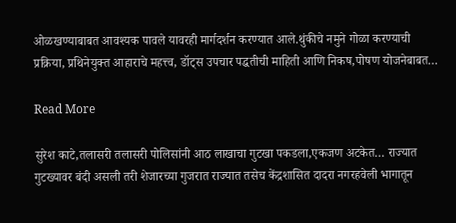ओळखण्याबाबत आवश्यक पावले यावरही मार्गदर्शन करण्यात आले.थुंकीचे नमुने गोळा करण्याची प्रक्रिया, प्रथिनेयुक्त आहाराचे महत्त्व, डॉट्स उपचार पद्धतीची माहिती आणि निकष,पोषण योजनेबाबत…

Read More

सुरेश काटे,तलासरी तलासरी पोलिसांनी आठ लाखाचा गुटखा पकडला,एकजण अटकेत… राज्यात गुटख्यावर बंदी असली तरी शेजारच्या गुजरात राज्यात तसेच केंद्रशासित दादरा नगरहवेली भागातून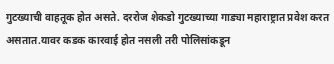गुटख्याची वाहतूक होत असते. दररोज शेकडो गुटख्याच्या गाड्या महाराष्ट्रात प्रवेश करत असतात.यावर कडक कारवाई होत नसली तरी पोलिसांकडून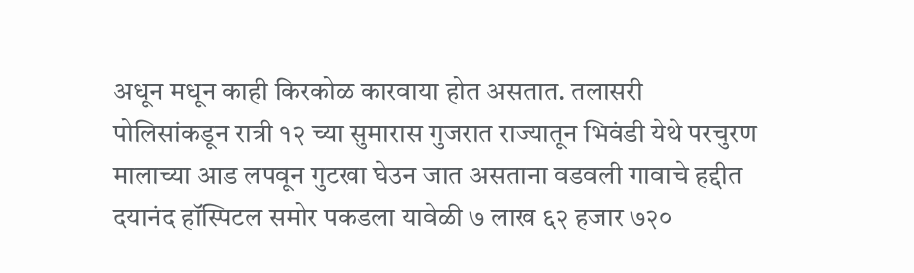अधून मधून काही किरकोळ कारवाया होत असतात. तलासरी पोलिसांकडून रात्री १२ च्या सुमारास गुजरात राज्यातून भिवंडी येथे परचुरण मालाच्या आड लपवून गुटखा घेउन जात असताना वडवली गावाचे हद्दीत दयानंद हॉस्पिटल समोर पकडला यावेळी ७ लाख ६२ हजार ७२०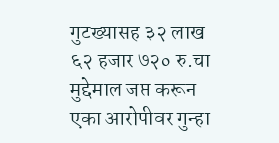गुटख्यासह ३२ लाख ६२ हजार ७२० रु.चा मुद्देमाल जप्त करून एका आरोपीवर गुन्हा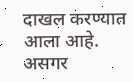दाखल करण्यात आला आहे. असगर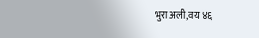भुरा अली,वय ४६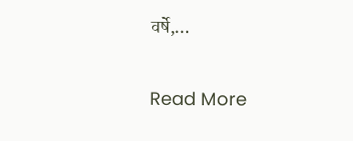वर्षे,…

Read More